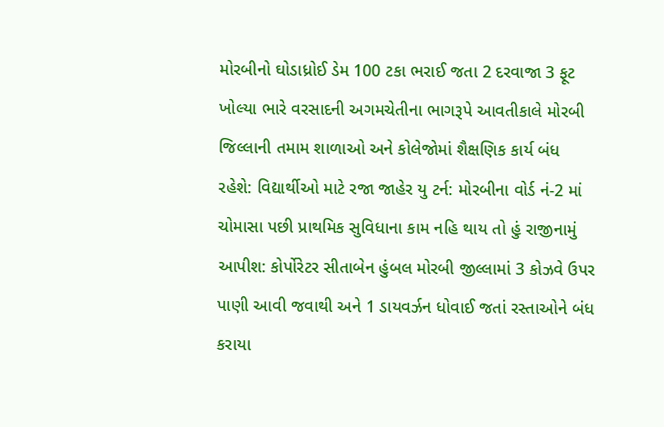મોરબીનો ઘોડાધ્રોઈ ડેમ 100 ટકા ભરાઈ જતા 2 દરવાજા 3 ફૂટ ખોલ્યા ભારે વરસાદની અગમચેતીના ભાગરૂપે આવતીકાલે મોરબી જિલ્લાની તમામ શાળાઓ અને કોલેજોમાં શૈક્ષણિક કાર્ય બંધ રહેશે: વિદ્યાર્થીઓ માટે રજા જાહેર યુ ટર્ન: મોરબીના વોર્ડ નં-2 માં ચોમાસા પછી પ્રાથમિક સુવિધાના કામ નહિ થાય તો હું રાજીનામું આપીશ: કોર્પોરેટર સીતાબેન હુંબલ મોરબી જીલ્લામાં 3 કોઝવે ઉપર પાણી આવી જવાથી અને 1 ડાયવર્ઝન ધોવાઈ જતાં રસ્તાઓને બંધ કરાયા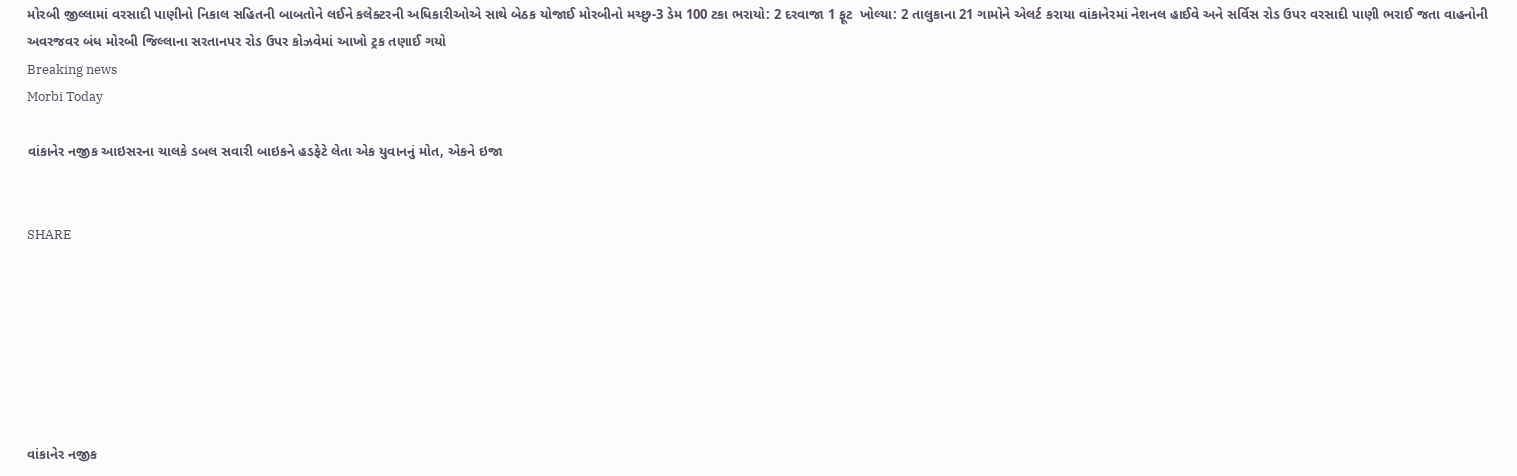મોરબી જીલ્લામાં વરસાદી પાણીનો નિકાલ સહિતની બાબતોને લઈને કલેક્ટરની અધિકારીઓએ સાથે બેઠક યોજાઈ મોરબીનો મચ્છુ-3 ડેમ 100 ટકા ભરાયો: 2 દરવાજા 1 ફૂટ  ખોલ્યા: 2 તાલુકાના 21 ગામોને એલર્ટ કરાયા વાંકાનેરમાં નેશનલ હાઈવે અને સર્વિસ રોડ ઉપર વરસાદી પાણી ભરાઈ જતા વાહનોની અવરજવર બંધ મોરબી જિલ્લાના સરતાનપર રોડ ઉપર કોઝવેમાં આખો ટ્રક તણાઈ ગયો
Breaking news
Morbi Today

વાંકાનેર નજીક આઇસરના ચાલકે ડબલ સવારી બાઇકને હડફેટે લેતા એક યુવાનનું મોત, એકને ઇજા


SHARE







વાંકાનેર નજીક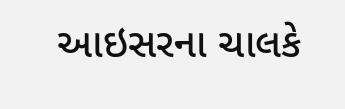આઇસરના ચાલકે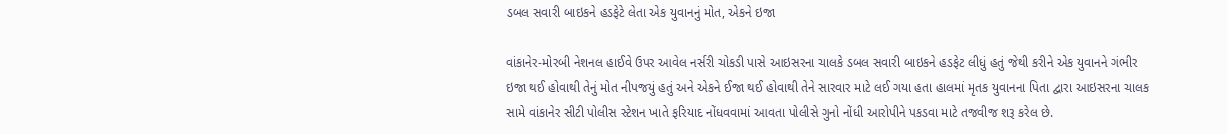ડબલ સવારી બાઇકને હડફેટે લેતા એક યુવાનનું મોત, એકને ઇજા

વાંકાનેર-મોરબી નેશનલ હાઈવે ઉપર આવેલ નર્સરી ચોકડી પાસે આઇસરના ચાલકે ડબલ સવારી બાઇકને હડફેટ લીધું હતું જેથી કરીને એક યુવાનને ગંભીર ઇજા થઈ હોવાથી તેનું મોત નીપજયું હતું અને એકને ઈજા થઈ હોવાથી તેને સારવાર માટે લઈ ગયા હતા હાલમાં મૃતક યુવાનના પિતા દ્વારા આઇસરના ચાલક સામે વાંકાનેર સીટી પોલીસ સ્ટેશન ખાતે ફરિયાદ નોંધવવામાં આવતા પોલીસે ગુનો નોંધી આરોપીને પકડવા માટે તજવીજ શરૂ કરેલ છે.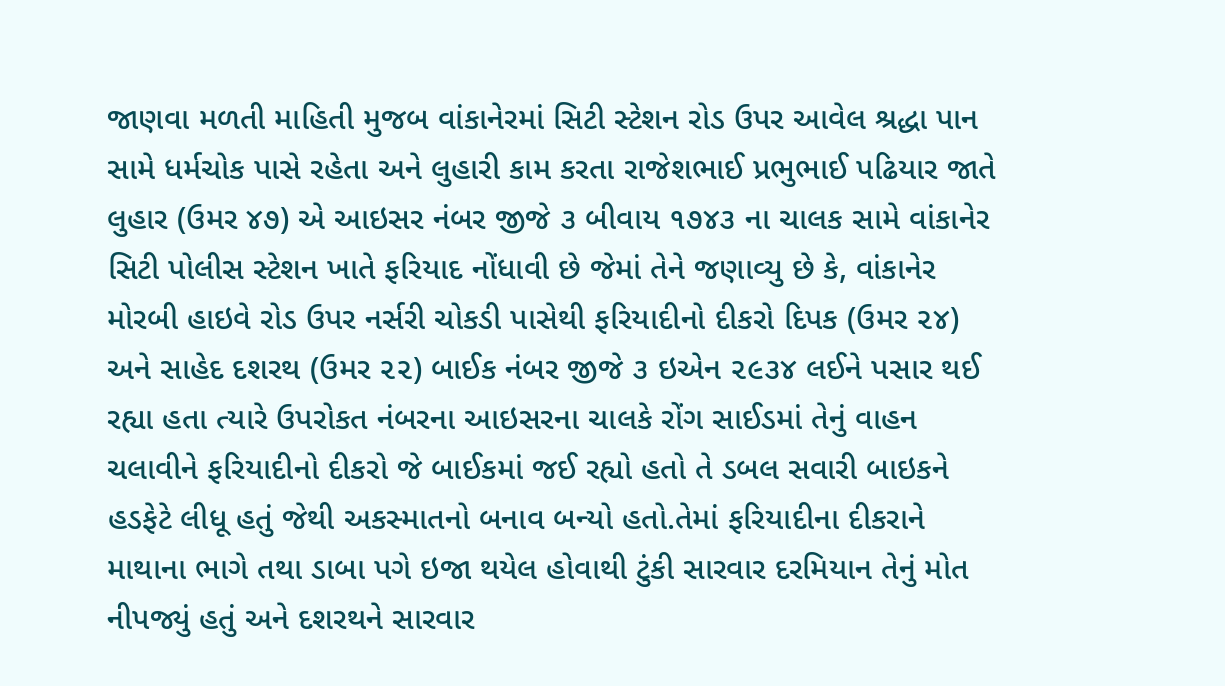જાણવા મળતી માહિતી મુજબ વાંકાનેરમાં સિટી સ્ટેશન રોડ ઉપર આવેલ શ્રદ્ધા પાન સામે ધર્મચોક પાસે રહેતા અને લુહારી કામ કરતા રાજેશભાઈ પ્રભુભાઈ પઢિયાર જાતે લુહાર (ઉમર ૪૭) એ આઇસર નંબર જીજે ૩ બીવાય ૧૭૪૩ ના ચાલક સામે વાંકાનેર સિટી પોલીસ સ્ટેશન ખાતે ફરિયાદ નોંધાવી છે જેમાં તેને જણાવ્યુ છે કે, વાંકાનેર મોરબી હાઇવે રોડ ઉપર નર્સરી ચોકડી પાસેથી ફરિયાદીનો દીકરો દિપક (ઉમર ૨૪) અને સાહેદ દશરથ (ઉમર ૨૨) બાઈક નંબર જીજે ૩ ઇએન ૨૯૩૪ લઈને પસાર થઈ રહ્યા હતા ત્યારે ઉપરોકત નંબરના આઇસરના ચાલકે રોંગ સાઈડમાં તેનું વાહન ચલાવીને ફરિયાદીનો દીકરો જે બાઈકમાં જઈ રહ્યો હતો તે ડબલ સવારી બાઇકને હડફેટે લીધૂ હતું જેથી અકસ્માતનો બનાવ બન્યો હતો.તેમાં ફરિયાદીના દીકરાને માથાના ભાગે તથા ડાબા પગે ઇજા થયેલ હોવાથી ટુંકી સારવાર દરમિયાન તેનું મોત નીપજ્યું હતું અને દશરથને સારવાર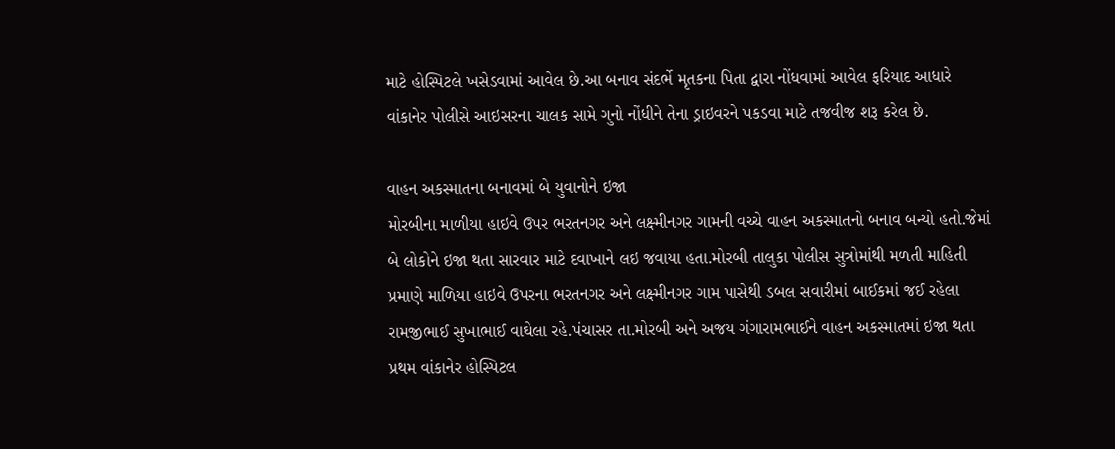માટે હોસ્પિટલે ખસેડવામાં આવેલ છે.આ બનાવ સંદર્ભે મૃતકના પિતા દ્વારા નોંધવામાં આવેલ ફરિયાદ આધારે વાંકાનેર પોલીસે આઇસરના ચાલક સામે ગુનો નોંધીને તેના ડ્રાઇવરને પકડવા માટે તજવીજ શરૂ કરેલ છે.

વાહન અકસ્માતના બનાવમાં બે યુવાનોને ઇજા
મોરબીના માળીયા હાઇવે ઉપર ભરતનગર અને લક્ષ્મીનગર ગામની વચ્ચે વાહન અકસ્માતનો બનાવ બન્યો હતો.જેમાં બે લોકોને ઇજા થતા સારવાર માટે દવાખાને લઇ જવાયા હતા.મોરબી તાલુકા પોલીસ સુત્રોમાંથી મળતી માહિતી પ્રમાણે માળિયા હાઇવે ઉપરના ભરતનગર અને લક્ષ્મીનગર ગામ પાસેથી ડબલ સવારીમાં બાઈકમાં જઈ રહેલા રામજીભાઈ સુખાભાઈ વાઘેલા રહે.પંચાસર તા.મોરબી અને અજય ગંગારામભાઈને વાહન અકસ્માતમાં ઇજા થતા પ્રથમ વાંકાનેર હોસ્પિટલ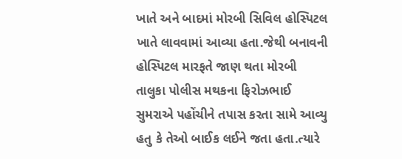ખાતે અને બાદમાં મોરબી સિવિલ હોસ્પિટલ ખાતે લાવવામાં આવ્યા હતા.જેથી બનાવની હોસ્પિટલ મારફતે જાણ થતા મોરબી તાલુકા પોલીસ મથકના ફિરોઝભાઈ સુમરાએ પહોંચીને તપાસ કરતા સામે આવ્યુ હતુ કે તેઓ બાઈક લઈને જતા હતા.ત્યારે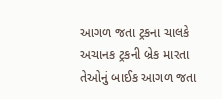આગળ જતા ટ્રકના ચાલકે અચાનક ટ્રકની બ્રેક મારતા તેઓનું બાઈક આગળ જતા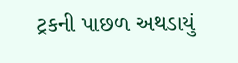ટ્રકની પાછળ અથડાયું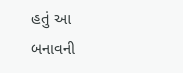હતું આ બનાવની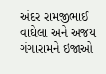અંદર રામજીભાઈ વાઘેલા અને અજય ગંગારામને ઇજાઓ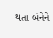થતા બંનેને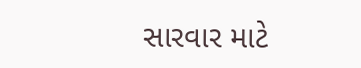સારવાર માટે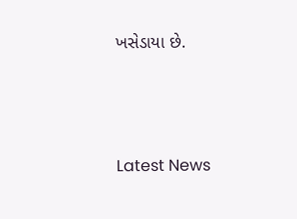ખસેડાયા છે.





Latest News